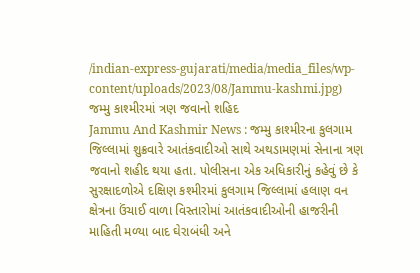/indian-express-gujarati/media/media_files/wp-content/uploads/2023/08/Jammu-kashmi.jpg)
જમ્મુ કાશ્મીરમાં ત્રણ જવાનો શહિદ
Jammu And Kashmir News : જમ્મુ કાશ્મીરના કુલગામ જિલ્લામાં શુક્રવારે આતંકવાદીઓ સાથે અથડામણમાં સેનાના ત્રણ જવાનો શહીદ થયા હતા. પોલીસના એક અધિકારીનું કહેવું છે કે સુરક્ષાદળોએ દક્ષિણ કશ્મીરમાં કુલગામ જિલ્લામાં હલાણ વન ક્ષેત્રના ઉંચાઈ વાળા વિસ્તારોમાં આતંકવાદીઓની હાજરીની માહિતી મળ્યા બાદ ઘેરાબંધી અને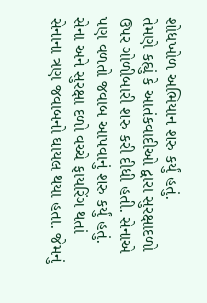શોધખોળ અભિયાન શરુ કર્યું હતું.
તેમણે કહ્યું કે આતંકવાદીઓ દ્વારા સુરક્ષાદળો ઉપર ગોળીબારી શરુ કરી દીધી હતી. સેનાએ પણ વળતો જવાબ આપવાનું શરુ કર્યું હતું. સેના અને સુરક્ષા દળો વચ્ચે ફાયરિંગ થતાં સેનાના ત્રણ જવાબનો ઘાયલ થયા હતા. જેમનું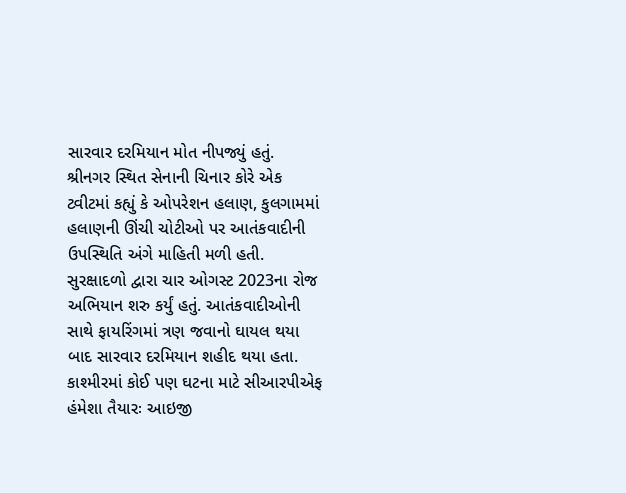સારવાર દરમિયાન મોત નીપજ્યું હતું.
શ્રીનગર સ્થિત સેનાની ચિનાર કોરે એક ટ્વીટમાં કહ્યું કે ઓપરેશન હલાણ, કુલગામમાં હલાણની ઊંચી ચોટીઓ પર આતંકવાદીની ઉપસ્થિતિ અંગે માહિતી મળી હતી. સુરક્ષાદળો દ્વારા ચાર ઓગસ્ટ 2023ના રોજ અભિયાન શરુ કર્યું હતું. આતંકવાદીઓની સાથે ફાયરિંગમાં ત્રણ જવાનો ઘાયલ થયા બાદ સારવાર દરમિયાન શહીદ થયા હતા.
કાશ્મીરમાં કોઈ પણ ઘટના માટે સીઆરપીએફ હંમેશા તૈયારઃ આઇજી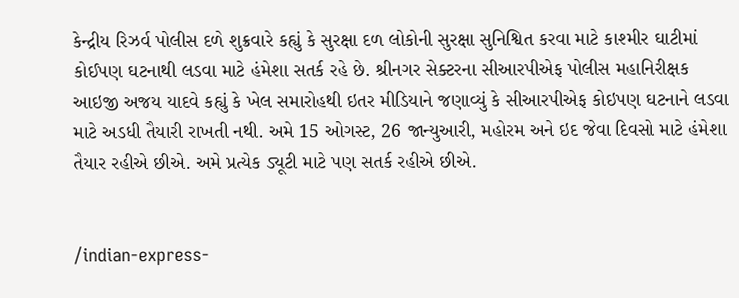કેન્દ્રીય રિઝર્વ પોલીસ દળે શુક્રવારે કહ્યું કે સુરક્ષા દળ લોકોની સુરક્ષા સુનિશ્વિત કરવા માટે કાશ્મીર ઘાટીમાં કોઈપણ ઘટનાથી લડવા માટે હંમેશા સતર્ક રહે છે. શ્રીનગર સેક્ટરના સીઆરપીએફ પોલીસ મહાનિરીક્ષક આઇજી અજય યાદવે કહ્યું કે ખેલ સમારોહથી ઇતર મીડિયાને જણાવ્યું કે સીઆરપીએફ કોઇપણ ઘટનાને લડવા માટે અડધી તૈયારી રાખતી નથી. અમે 15 ઓગસ્ટ, 26 જાન્યુઆરી, મહોરમ અને ઇદ જેવા દિવસો માટે હંમેશા તૈયાર રહીએ છીએ. અમે પ્રત્યેક ડ્યૂટી માટે પણ સતર્ક રહીએ છીએ.


/indian-express-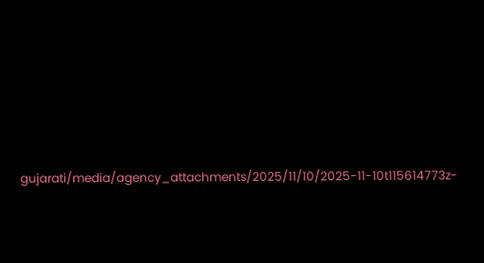gujarati/media/agency_attachments/2025/11/10/2025-11-10t115614773z-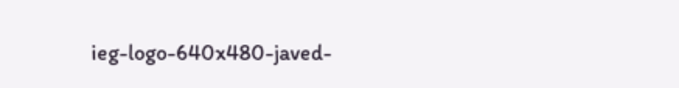ieg-logo-640x480-javed-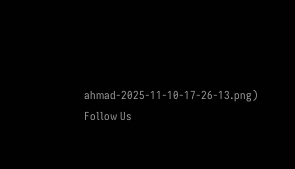ahmad-2025-11-10-17-26-13.png)
Follow Us